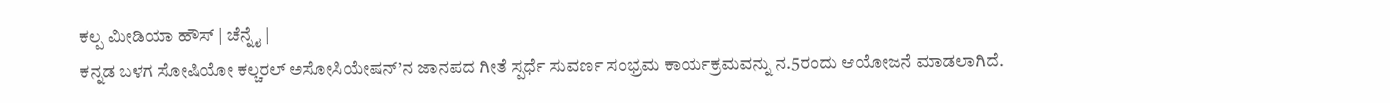ಕಲ್ಪ ಮೀಡಿಯಾ ಹೌಸ್ | ಚೆನ್ನೈ |
ಕನ್ನಡ ಬಳಗ ಸೋಷಿಯೋ ಕಲ್ಚರಲ್ ಅಸೋಸಿಯೇಷನ್’ನ ಜಾನಪದ ಗೀತೆ ಸ್ಪರ್ಧೆ ಸುವರ್ಣ ಸಂಭ್ರಮ ಕಾರ್ಯಕ್ರಮವನ್ನು ನ.5ರಂದು ಆಯೋಜನೆ ಮಾಡಲಾಗಿದೆ.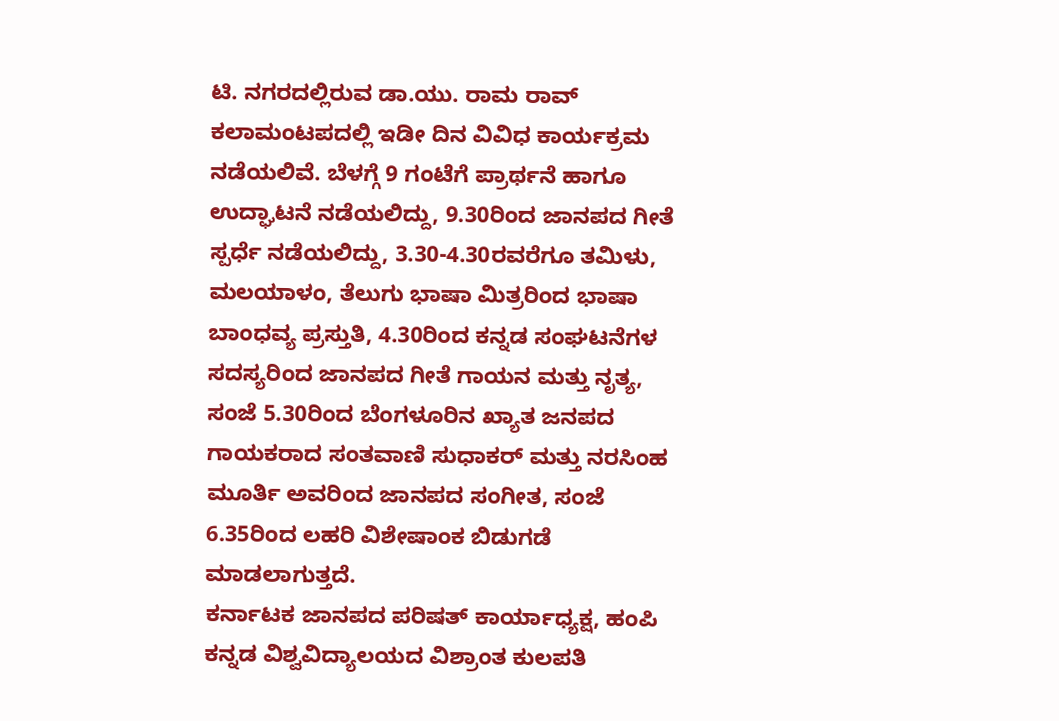ಟಿ. ನಗರದಲ್ಲಿರುವ ಡಾ.ಯು. ರಾಮ ರಾವ್ ಕಲಾಮಂಟಪದಲ್ಲಿ ಇಡೀ ದಿನ ವಿವಿಧ ಕಾರ್ಯಕ್ರಮ ನಡೆಯಲಿವೆ. ಬೆಳಗ್ಗೆ 9 ಗಂಟೆಗೆ ಪ್ರಾರ್ಥನೆ ಹಾಗೂ ಉದ್ಘಾಟನೆ ನಡೆಯಲಿದ್ದು, 9.30ರಿಂದ ಜಾನಪದ ಗೀತೆ ಸ್ಪರ್ಧೆ ನಡೆಯಲಿದ್ದು, 3.30-4.30ರವರೆಗೂ ತಮಿಳು, ಮಲಯಾಳಂ, ತೆಲುಗು ಭಾಷಾ ಮಿತ್ರರಿಂದ ಭಾಷಾ ಬಾಂಧವ್ಯ ಪ್ರಸ್ತುತಿ, 4.30ರಿಂದ ಕನ್ನಡ ಸಂಘಟನೆಗಳ ಸದಸ್ಯರಿಂದ ಜಾನಪದ ಗೀತೆ ಗಾಯನ ಮತ್ತು ನೃತ್ಯ, ಸಂಜೆ 5.30ರಿಂದ ಬೆಂಗಳೂರಿನ ಖ್ಯಾತ ಜನಪದ ಗಾಯಕರಾದ ಸಂತವಾಣಿ ಸುಧಾಕರ್ ಮತ್ತು ನರಸಿಂಹ ಮೂರ್ತಿ ಅವರಿಂದ ಜಾನಪದ ಸಂಗೀತ, ಸಂಜೆ 6.35ರಿಂದ ಲಹರಿ ವಿಶೇಷಾಂಕ ಬಿಡುಗಡೆ ಮಾಡಲಾಗುತ್ತದೆ.
ಕರ್ನಾಟಕ ಜಾನಪದ ಪರಿಷತ್ ಕಾರ್ಯಾಧ್ಯಕ್ಷ, ಹಂಪಿ ಕನ್ನಡ ವಿಶ್ವವಿದ್ಯಾಲಯದ ವಿಶ್ರಾಂತ ಕುಲಪತಿ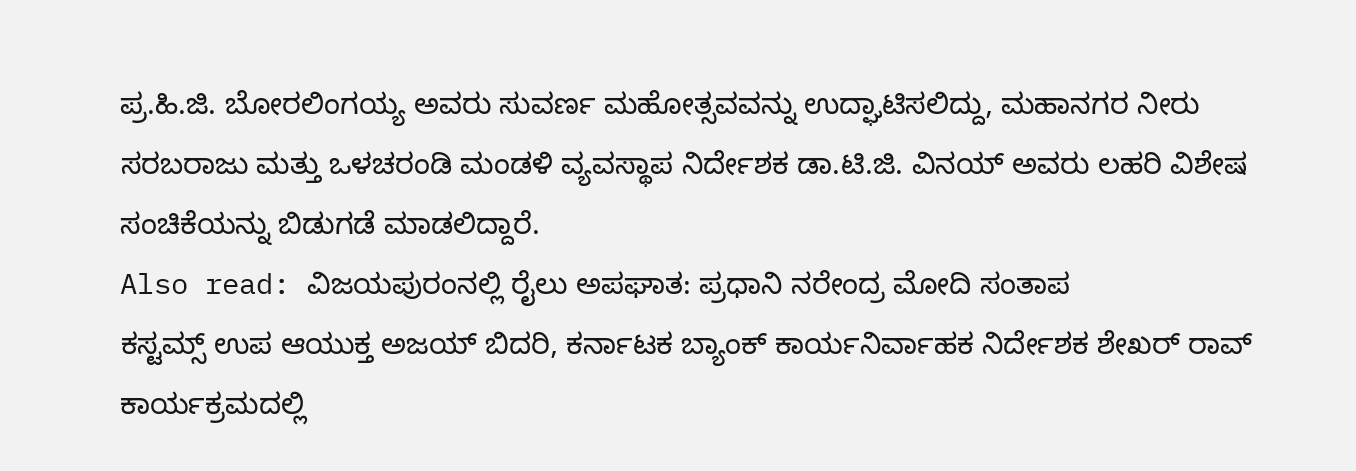ಪ್ರ.ಹಿ.ಜಿ. ಬೋರಲಿಂಗಯ್ಯ ಅವರು ಸುವರ್ಣ ಮಹೋತ್ಸವವನ್ನು ಉದ್ಘಾಟಿಸಲಿದ್ದು, ಮಹಾನಗರ ನೀರು ಸರಬರಾಜು ಮತ್ತು ಒಳಚರಂಡಿ ಮಂಡಳಿ ವ್ಯವಸ್ಥಾಪ ನಿರ್ದೇಶಕ ಡಾ.ಟಿ.ಜಿ. ವಿನಯ್ ಅವರು ಲಹರಿ ವಿಶೇಷ ಸಂಚಿಕೆಯನ್ನು ಬಿಡುಗಡೆ ಮಾಡಲಿದ್ದಾರೆ.
Also read: ವಿಜಯಪುರಂನಲ್ಲಿ ರೈಲು ಅಪಘಾತ: ಪ್ರಧಾನಿ ನರೇಂದ್ರ ಮೋದಿ ಸಂತಾಪ
ಕಸ್ಟಮ್ಸ್ ಉಪ ಆಯುಕ್ತ ಅಜಯ್ ಬಿದರಿ, ಕರ್ನಾಟಕ ಬ್ಯಾಂಕ್ ಕಾರ್ಯನಿರ್ವಾಹಕ ನಿರ್ದೇಶಕ ಶೇಖರ್ ರಾವ್ ಕಾರ್ಯಕ್ರಮದಲ್ಲಿ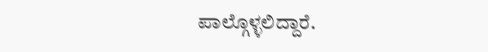ಪಾಲ್ಗೊಳ್ಳಲಿದ್ದಾರೆ.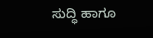ಸುದ್ಧಿ ಹಾಗೂ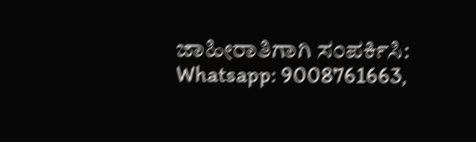ಜಾಹೀರಾತಿಗಾಗಿ ಸಂಪರ್ಕಿಸಿ: Whatsapp: 9008761663,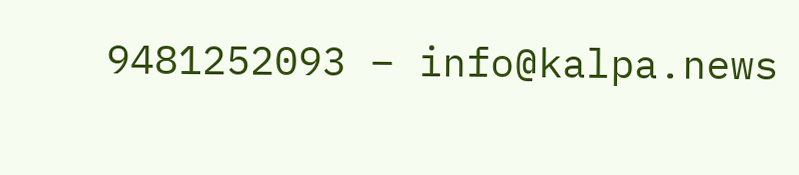9481252093 – info@kalpa.news